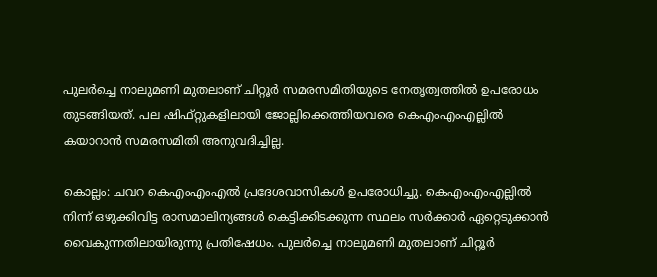പുലർച്ചെ നാലുമണി മുതലാണ് ചിറ്റൂര്‍ സമരസമിതിയുടെ നേതൃത്വത്തില്‍ ഉപരോധം തുടങ്ങിയത്. പല ഷിഫ്റ്റുകളിലായി ജോല്ലിക്കെത്തിയവരെ കെഎംഎംഎല്ലില്‍ കയാറാന്‍ സമരസമിതി അനുവദിച്ചില്ല.

കൊല്ലം: ചവറ കെഎംഎംഎല്‍ പ്രദേശവാസികൾ ഉപരോധിച്ചു. കെഎംഎംഎല്ലില്‍ നിന്ന് ഒഴുക്കിവിട്ട രാസമാലിന്യങ്ങൾ കെട്ടിക്കിടക്കുന്ന സ്ഥലം സര്‍ക്കാര്‍ ഏറ്റെടുക്കാൻ വൈകുന്നതിലായിരുന്നു പ്രതിഷേധം. പുലർച്ചെ നാലുമണി മുതലാണ് ചിറ്റൂര്‍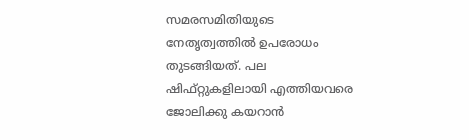സമരസമിതിയുടെ നേതൃത്വത്തില്‍ ഉപരോധം തുടങ്ങിയത്. പല ഷിഫ്റ്റുകളിലായി എത്തിയവരെ ജോലിക്കു കയറാൻ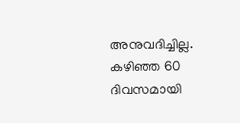അനുവദിച്ചില്ല. കഴി‍ഞ്ഞ 60 ദിവസമായി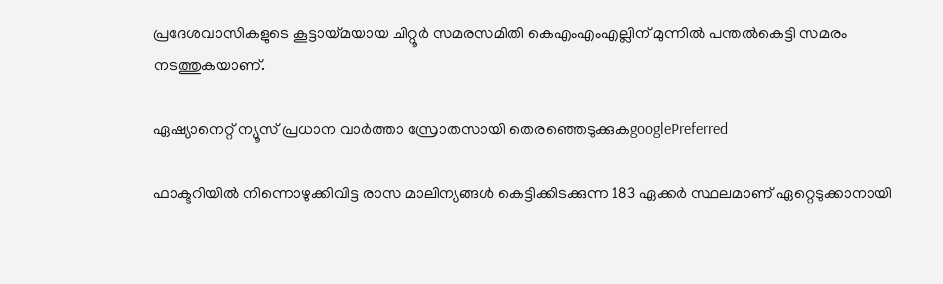പ്രദേശവാസികളുടെ കൂട്ടായ്മയായ ചിറ്റൂര്‍ സമരസമിതി കെഎംഎംഎല്ലിന് മുന്നില്‍ പന്തല്‍കെട്ടി സമരം നടത്തുകയാണ്.

ഏഷ്യാനെറ്റ് ന്യൂസ് പ്രധാന വാർത്താ സ്രോതസായി തെരഞ്ഞെടുക്കുകgooglePreferred

ഫാക്ടറിയിൽ നിന്നൊഴുക്കിവിട്ട രാസ മാലിന്യങ്ങൾ കെട്ടിക്കിടക്കുന്ന 183 ഏക്കര്‍ സ്ഥലമാണ് ഏറ്റെടുക്കാനായി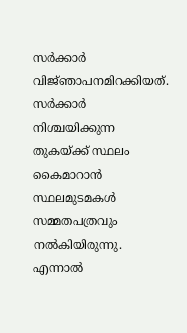സര്‍ക്കാര്‍ വിജ്‍ഞാപനമിറക്കിയത്. സര്‍ക്കാര്‍ നിശ്ചയിക്കുന്ന തുകയ്ക്ക് സ്ഥലം കൈമാറാൻ സ്ഥലമുടമകൾ സമ്മതപത്രവും നല്‍കിയിരുന്നു. എന്നാല്‍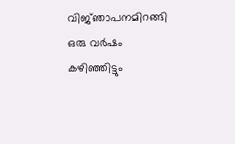വിജ്‍‍ഞാപനമിറങ്ങി ഒരു വര്‍ഷം കഴിഞ്ഞിട്ടും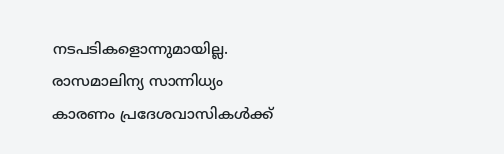നടപടികളൊന്നുമായില്ല. രാസമാലിന്യ സാന്നിധ്യം കാരണം പ്രദേശവാസികള്‍ക്ക്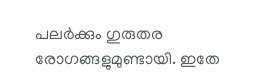പലര്‍ക്കും ഗുരുതര രോഗങ്ങളുമുണ്ടായി. ഇതേ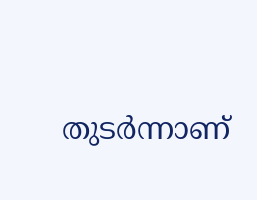തുടര്‍ന്നാണ്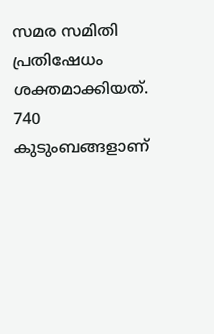സമര സമിതി പ്രതിഷേധം ശക്തമാക്കിയത്. 740 കുടുംബങ്ങളാണ്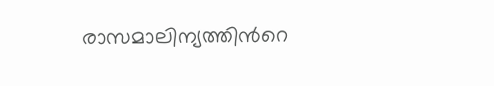രാസമാലിന്യത്തിന്‍റെ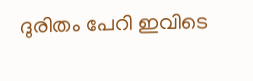ദുരിതം പേറി ഇവിടെ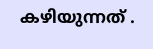കഴിയുന്നത് .